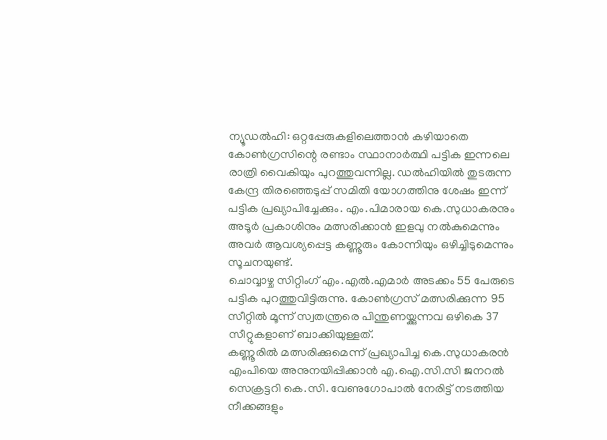ന്യൂഡൽഹി: ഒറ്റപ്പേരുകളിലെത്താൻ കഴിയാതെ കോൺഗ്രസിന്റെ രണ്ടാം സ്ഥാനാർത്ഥി പട്ടിക ഇന്നലെ രാത്രി വൈകിയും പുറത്തുവന്നില്ല. ഡൽഹിയിൽ തുടരുന്ന കേന്ദ്ര തിരഞ്ഞെടുപ്പ് സമിതി യോഗത്തിനു ശേഷം ഇന്ന് പട്ടിക പ്രഖ്യാപിച്ചേക്കും. എം.പിമാരായ കെ.സുധാകരനും അടൂർ പ്രകാശിനും മത്സരിക്കാൻ ഇളവു നൽകുമെന്നും അവർ ആവശ്യപ്പെട്ട കണ്ണൂരും കോന്നിയും ഒഴിച്ചിടുമെന്നും സൂചനയുണ്ട്.
ചൊവ്വാഴ്ച സിറ്റിംഗ് എം.എൽ.എമാർ അടക്കം 55 പേരുടെ പട്ടിക പുറത്തുവിട്ടിരുന്നു. കോൺഗ്രസ് മത്സരിക്കുന്ന 95 സീറ്റിൽ മൂന്ന് സ്വതന്ത്രരെ പിന്തുണയ്ക്കുന്നവ ഒഴികെ 37 സീറ്റുകളാണ് ബാക്കിയുള്ളത്.
കണ്ണൂരിൽ മത്സരിക്കുമെന്ന് പ്രഖ്യാപിച്ച കെ.സുധാകരൻ എംപിയെ അനുനയിപ്പിക്കാൻ എ.ഐ.സി.സി ജനറൽ സെക്രട്ടറി കെ.സി. വേണുഗോപാൽ നേരിട്ട് നടത്തിയ നീക്കങ്ങളും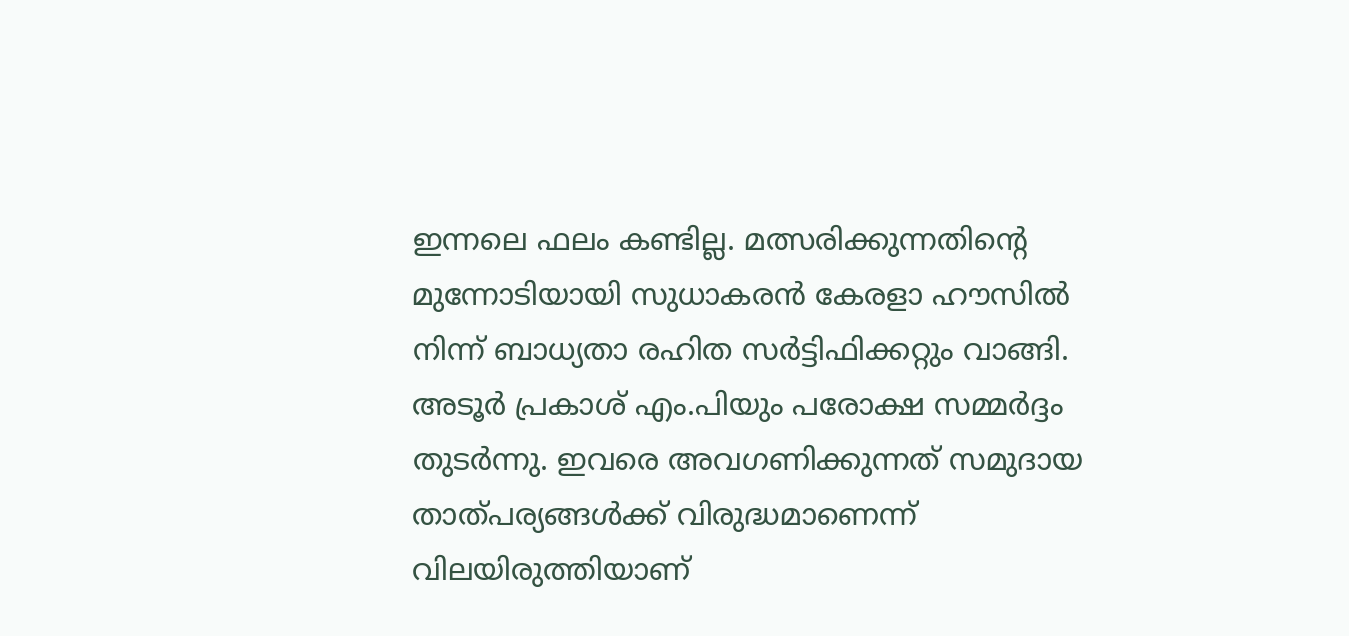ഇന്നലെ ഫലം കണ്ടില്ല. മത്സരിക്കുന്നതിന്റെ മുന്നോടിയായി സുധാകരൻ കേരളാ ഹൗസിൽ നിന്ന് ബാധ്യതാ രഹിത സർട്ടിഫിക്കറ്റും വാങ്ങി. അടൂർ പ്രകാശ് എം.പിയും പരോക്ഷ സമ്മർദ്ദം തുടർന്നു. ഇവരെ അവഗണിക്കുന്നത് സമുദായ താത്പര്യങ്ങൾക്ക് വിരുദ്ധമാണെന്ന് വിലയിരുത്തിയാണ്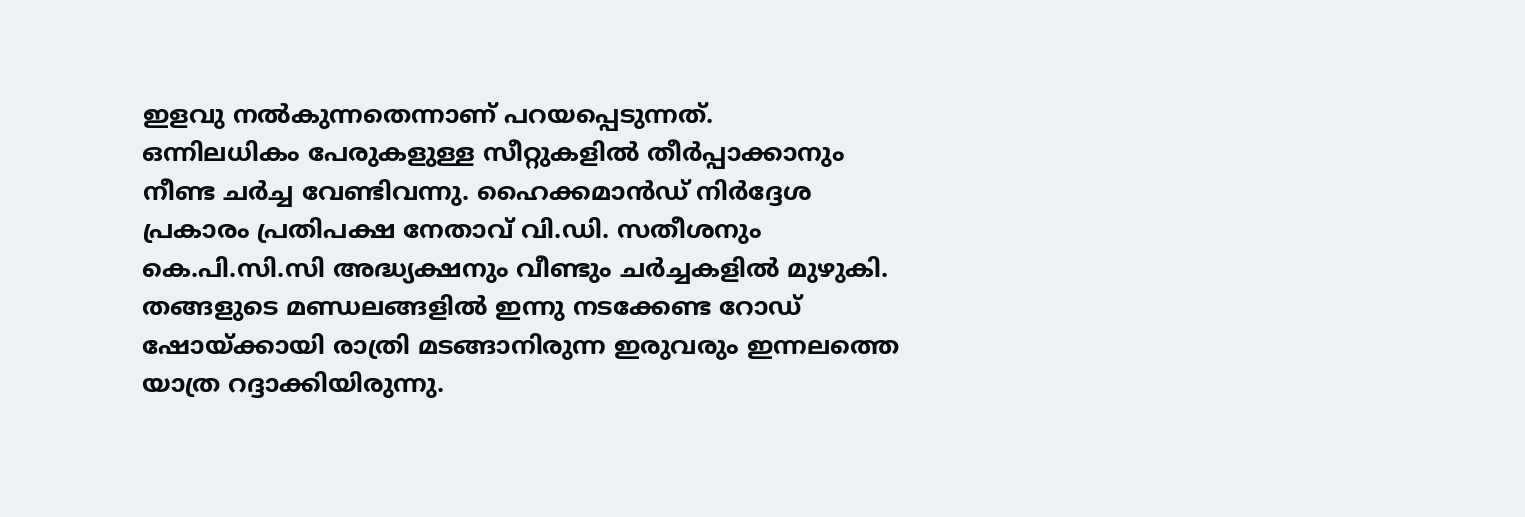ഇളവു നൽകുന്നതെന്നാണ് പറയപ്പെടുന്നത്.
ഒന്നിലധികം പേരുകളുള്ള സീറ്റുകളിൽ തീർപ്പാക്കാനും നീണ്ട ചർച്ച വേണ്ടിവന്നു. ഹൈക്കമാൻഡ് നിർദ്ദേശ പ്രകാരം പ്രതിപക്ഷ നേതാവ് വി.ഡി. സതീശനും കെ.പി.സി.സി അദ്ധ്യക്ഷനും വീണ്ടും ചർച്ചകളിൽ മുഴുകി. തങ്ങളുടെ മണ്ഡലങ്ങളിൽ ഇന്നു നടക്കേണ്ട റോഡ് ഷോയ്ക്കായി രാത്രി മടങ്ങാനിരുന്ന ഇരുവരും ഇന്നലത്തെ യാത്ര റദ്ദാക്കിയിരുന്നു.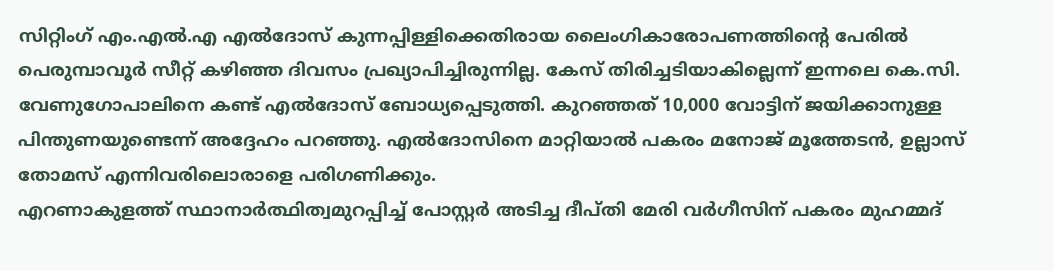സിറ്റിംഗ് എം.എൽ.എ എൽദോസ് കുന്നപ്പിള്ളിക്കെതിരായ ലൈംഗികാരോപണത്തിന്റെ പേരിൽ പെരുമ്പാവൂർ സീറ്റ് കഴിഞ്ഞ ദിവസം പ്രഖ്യാപിച്ചിരുന്നില്ല. കേസ് തിരിച്ചടിയാകില്ലെന്ന് ഇന്നലെ കെ.സി. വേണുഗോപാലിനെ കണ്ട് എൽദോസ് ബോധ്യപ്പെടുത്തി. കുറഞ്ഞത് 10,000 വോട്ടിന് ജയിക്കാനുള്ള പിന്തുണയുണ്ടെന്ന് അദ്ദേഹം പറഞ്ഞു. എൽദോസിനെ മാറ്റിയാൽ പകരം മനോജ് മൂത്തേടൻ, ഉല്ലാസ് തോമസ് എന്നിവരിലൊരാളെ പരിഗണിക്കും.
എറണാകുളത്ത് സ്ഥാനാർത്ഥിത്വമുറപ്പിച്ച് പോസ്റ്റർ അടിച്ച ദീപ്തി മേരി വർഗീസിന് പകരം മുഹമ്മദ്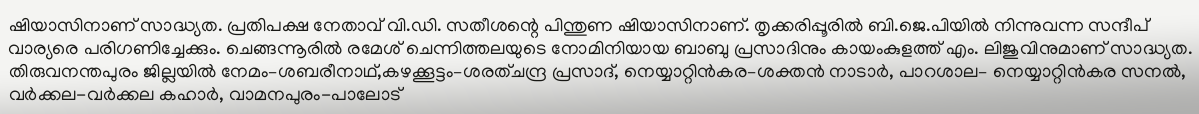ഷിയാസിനാണ് സാദ്ധ്യത. പ്രതിപക്ഷ നേതാവ് വി.ഡി. സതീശന്റെ പിന്തുണ ഷിയാസിനാണ്. തൃക്കരിപ്പൂരിൽ ബി.ജെ.പിയിൽ നിന്നുവന്ന സന്ദീപ് വാര്യരെ പരിഗണിച്ചേക്കും. ചെങ്ങന്നൂരിൽ രമേശ് ചെന്നിത്തലയുടെ നോമിനിയായ ബാബു പ്രസാദിനും കായംകുളത്ത് എം. ലിജുവിനുമാണ് സാദ്ധ്യത. തിരുവനന്തപുരം ജില്ലയിൽ നേമം–ശബരീനാഥ്,കഴക്കൂട്ടം–ശരത്ചന്ദ്ര പ്രസാദ്, നെയ്യാറ്റിൻകര–ശക്തൻ നാടാർ, പാറശാല– നെയ്യാറ്റിൻകര സനൽ, വർക്കല-വർക്കല കഹാർ, വാമനപുരം-പാലോട്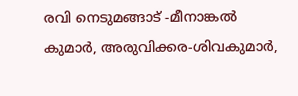രവി നെടുമങ്ങാട് -മീനാങ്കൽ കുമാർ, അരുവിക്കര-ശിവകുമാർ,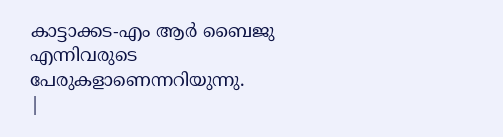കാട്ടാക്കട-എം ആർ ബൈജു എന്നിവരുടെ പേരുകളാണെന്നറിയുന്നു.
|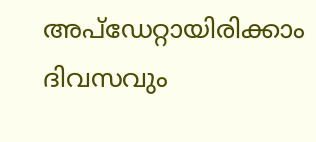അപ്ഡേറ്റായിരിക്കാം ദിവസവും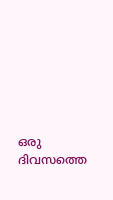ഒരു ദിവസത്തെ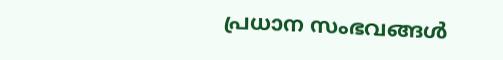പ്രധാന സംഭവങ്ങൾ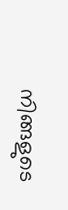നിങ്ങളുടെ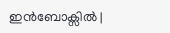ഇൻബോക്സിൽ |